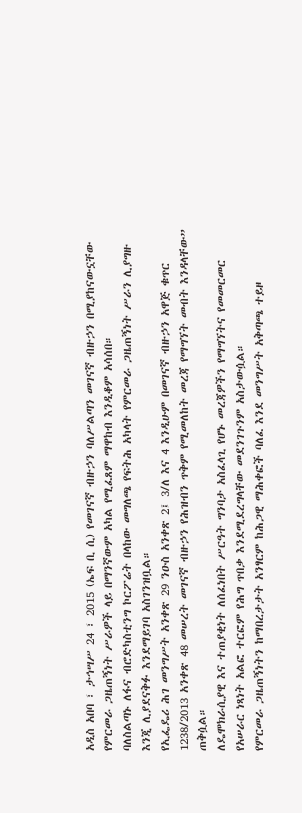አዲስ አበባ ፣ ታኅሣሥ 24 ፣ 2015 (ኤፍ ቢ ሲ) የመገናኛ ብዙኃን ባለሥልጣን መገናኛ ብዙኃን በሚያከናውኗቸው የምርመራ ጋዜጠኝነት ሥራዎች ላይ በማንኛውም አካል የሚፈጸም ማዋከብ እንዲቆም አሳሰበ።
ባለስልጣኑ ለፋና ብሮድካስቲንግ ኮርፖሬት በላከው መግለጫ የፍትሕ አካላት የምርመራ ጋዜጠኝነት ሥራን ሊያግዙ እንጂ ሊያደናቅፉ እንደማይገባ አስገንዝቧል።
የኢፌዴሪ ሕገ መንግሥት አንቀጽ 29 ንዑስ አንቀጽ 2፤ 3/ለ እና 4 እንዲሁም በመገናኛ ብዙኃን አዋጅ ቁጥር 1238/2013 አንቀጽ 48 መሠረት መገናኛ ብዙኃን የሕዝብን ጥቅም የሚመለከት መረጃ የማግኘት መብት እንዳላቸው” ጠቅሷል።
ለዴሞክራሲያዊ እና ተጠያቂነት ለሰፈነበት ሥርዓት ግንባታ አስፈላጊ የሆኑ መረጃዎችን የማግኘትና የመመርመር የአሠራር ነጻነት አልፎ ተርፎም የሕግ ጥበቃ እንደሚደረግላቸው መደንገጉንም አስታውሷል።
የምርመራ ጋዜጠኝነትን ከማበረታታት አንፃርም ከሕጋዊ ማሕቀፎች ባለፈ እንደ መንግሥት አቅጣጫ ተይዞ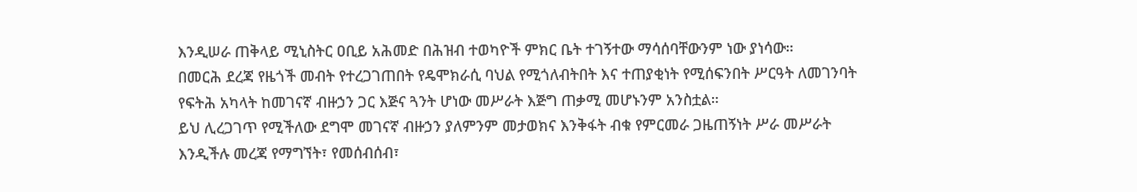እንዲሠራ ጠቅላይ ሚኒስትር ዐቢይ አሕመድ በሕዝብ ተወካዮች ምክር ቤት ተገኝተው ማሳሰባቸውንም ነው ያነሳው።
በመርሕ ደረጃ የዜጎች መብት የተረጋገጠበት የዴሞክራሲ ባህል የሚጎለብትበት እና ተጠያቂነት የሚሰፍንበት ሥርዓት ለመገንባት የፍትሕ አካላት ከመገናኛ ብዙኃን ጋር እጅና ጓንት ሆነው መሥራት እጅግ ጠቃሚ መሆኑንም አንስቷል።
ይህ ሊረጋገጥ የሚችለው ደግሞ መገናኛ ብዙኃን ያለምንም መታወክና እንቅፋት ብቁ የምርመራ ጋዜጠኝነት ሥራ መሥራት እንዲችሉ መረጃ የማግኘት፣ የመሰብሰብ፣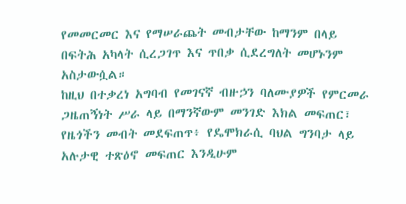የመመርመር እና የማሠራጨት መብታቸው ከማንም በላይ በፍትሕ አካላት ሲረጋገጥ እና ጥበቃ ሲደረግለት መሆኑንም አስታውሷል።
ከዚህ በተቃረነ አግባብ የመገናኛ ብዙኃን ባለሙያዎች የምርመራ ጋዜጠኝነት ሥራ ላይ በማንኛውም መንገድ እክል መፍጠር፣ የዜጎችን መብት መደፍጠጥ፥ የዴሞክራሲ ባህል ግንባታ ላይ አሉታዊ ተጽዕኖ መፍጠር እንዲሁም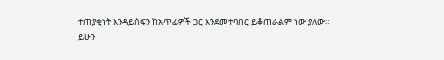ተጠያቂነት እንዳይሰፍን ከአጥፊዎች ጋር እንደመተባበር ይቆጠራልም ነው ያለው።
ይሁን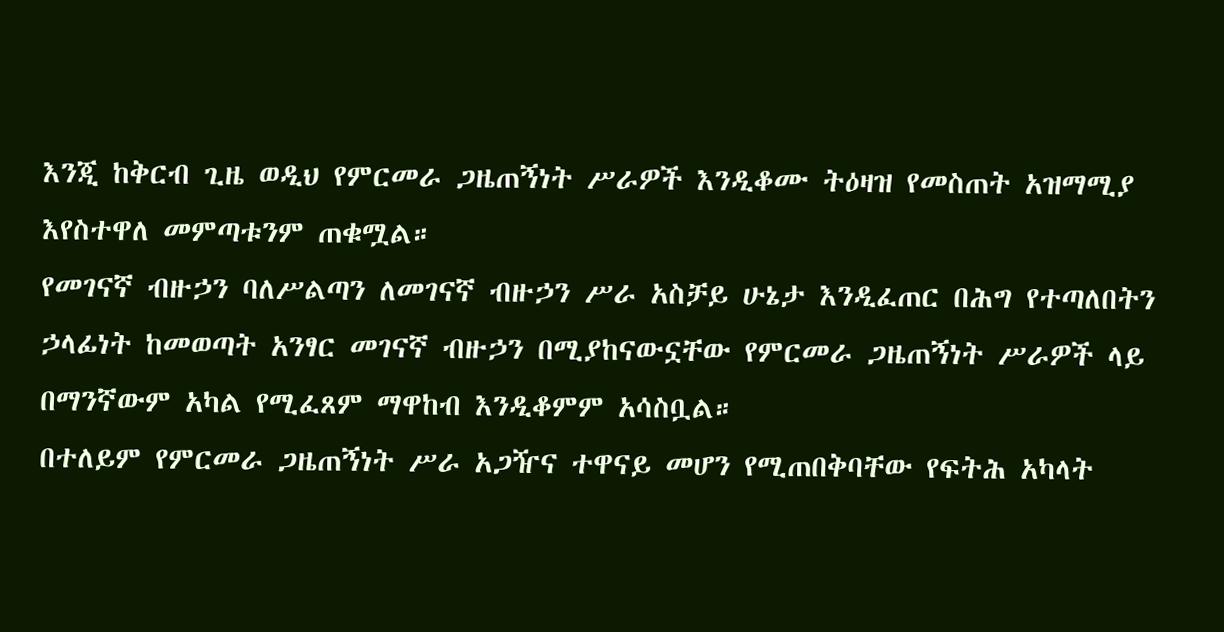እንጂ ከቅርብ ጊዜ ወዲህ የምርመራ ጋዜጠኝነት ሥራዎች እንዲቆሙ ትዕዛዝ የመስጠት አዝማሚያ እየስተዋለ መምጣቱንም ጠቁሟል።
የመገናኛ ብዙኃን ባለሥልጣን ለመገናኛ ብዙኃን ሥራ አስቻይ ሁኔታ እንዲፈጠር በሕግ የተጣለበትን ኃላፊነት ከመወጣት አንፃር መገናኛ ብዙኃን በሚያከናውኗቸው የምርመራ ጋዜጠኝነት ሥራዎች ላይ በማንኛውም አካል የሚፈጸም ማዋከብ እንዲቆምም አሳስቧል።
በተለይም የምርመራ ጋዜጠኝነት ሥራ አጋዥና ተዋናይ መሆን የሚጠበቅባቸው የፍትሕ አካላት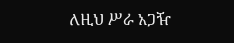ለዚህ ሥራ አጋዥ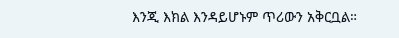እንጂ እክል እንዳይሆኑም ጥሪውን አቅርቧል።